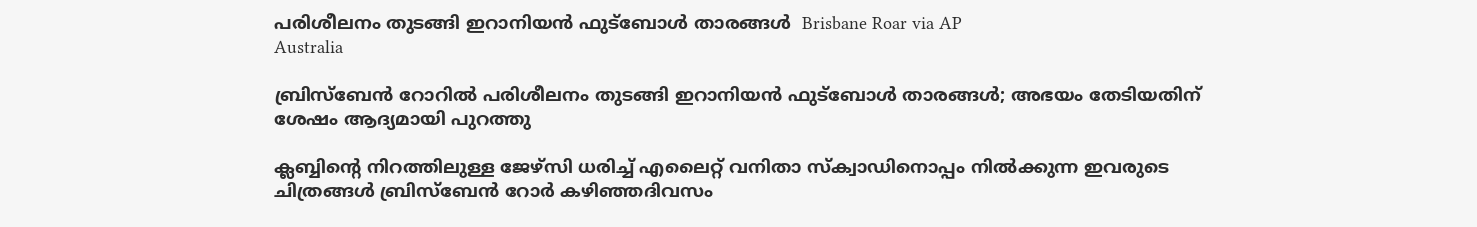പരിശീലനം തുടങ്ങി ഇറാനിയൻ ഫുട്ബോൾ താരങ്ങൾ  Brisbane Roar via AP
Australia

ബ്രിസ്‌ബേൻ റോറിൽ പരിശീലനം തുടങ്ങി ഇറാനിയൻ ഫുട്ബോൾ താരങ്ങൾ; അഭയം തേടിയതിന് ശേഷം ആദ്യമായി പുറത്തു

ക്ലബ്ബിന്റെ നിറത്തിലുള്ള ജേഴ്‌സി ധരിച്ച് എലൈറ്റ് വനിതാ സ്ക്വാഡിനൊപ്പം നിൽക്കുന്ന ഇവരുടെ ചിത്രങ്ങൾ ബ്രിസ്‌ബേൻ റോർ കഴിഞ്ഞദിവസം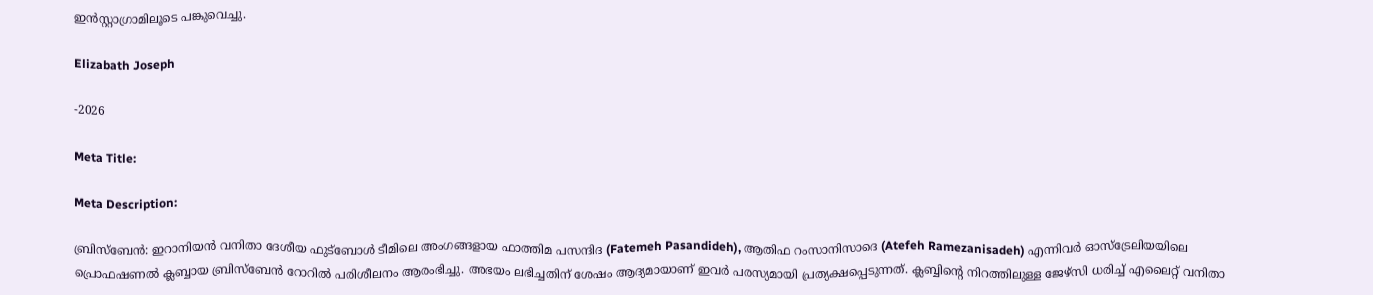ഇൻസ്റ്റാഗ്രാമിലൂടെ പങ്കുവെച്ചു.

Elizabath Joseph

-2026

Meta Title:

Meta Description:

ബ്രിസ്‌ബേൻ: ഇറാനിയൻ വനിതാ ദേശീയ ഫുട്ബോൾ ടീമിലെ അംഗങ്ങളായ ഫാത്തിമ പസന്ദിദ (Fatemeh Pasandideh), ആതിഫ റംസാനിസാദെ (Atefeh Ramezanisadeh) എന്നിവർ ഓസ്‌ട്രേലിയയിലെ പ്രൊഫഷണൽ ക്ലബ്ബായ ബ്രിസ്‌ബേൻ റോറിൽ പരിശീലനം ആരംഭിച്ചു. അഭയം ലഭിച്ചതിന് ശേഷം ആദ്യമായാണ് ഇവർ പരസ്യമായി പ്രത്യക്ഷപ്പെടുന്നത്. ക്ലബ്ബിന്റെ നിറത്തിലുള്ള ജേഴ്‌സി ധരിച്ച് എലൈറ്റ് വനിതാ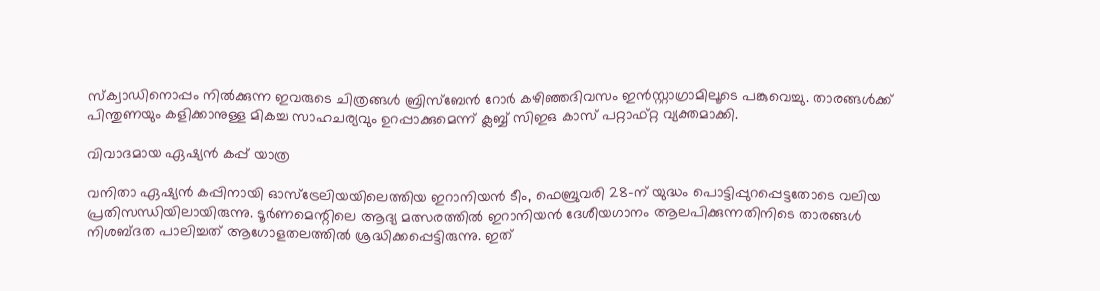സ്ക്വാഡിനൊപ്പം നിൽക്കുന്ന ഇവരുടെ ചിത്രങ്ങൾ ബ്രിസ്‌ബേൻ റോർ കഴിഞ്ഞദിവസം ഇൻസ്റ്റാഗ്രാമിലൂടെ പങ്കുവെച്ചു. താരങ്ങൾക്ക് പിന്തുണയും കളിക്കാനുള്ള മികച്ച സാഹചര്യവും ഉറപ്പാക്കുമെന്ന് ക്ലബ്ബ് സിഇഒ കാസ് പറ്റാഫ്റ്റ വ്യക്തമാക്കി.

വിവാദമായ ഏഷ്യൻ കപ്പ് യാത്ര

വനിതാ ഏഷ്യൻ കപ്പിനായി ഓസ്‌ട്രേലിയയിലെത്തിയ ഇറാനിയൻ ടീം, ഫെബ്രുവരി 28-ന് യുദ്ധം പൊട്ടിപ്പുറപ്പെട്ടതോടെ വലിയ പ്രതിസന്ധിയിലായിരുന്നു. ടൂർണമെന്റിലെ ആദ്യ മത്സരത്തിൽ ഇറാനിയൻ ദേശീയഗാനം ആലപിക്കുന്നതിനിടെ താരങ്ങൾ നിശബ്ദത പാലിച്ചത് ആഗോളതലത്തിൽ ശ്രദ്ധിക്കപ്പെട്ടിരുന്നു. ഇത്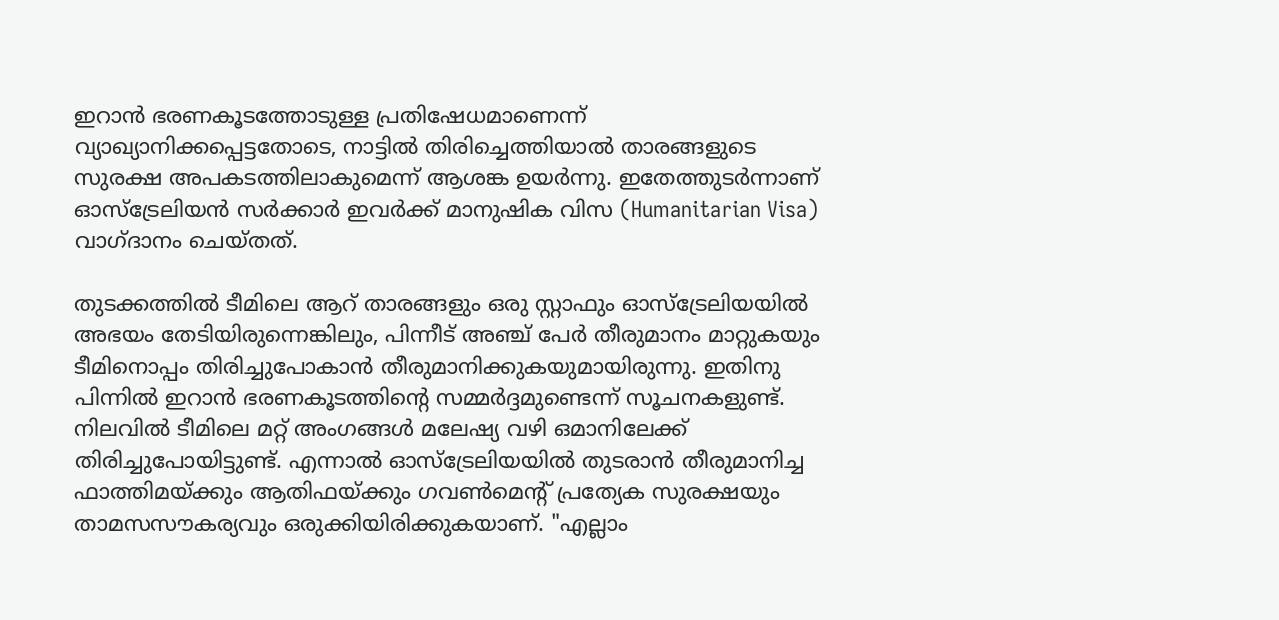ഇറാൻ ഭരണകൂടത്തോടുള്ള പ്രതിഷേധമാണെന്ന് വ്യാഖ്യാനിക്കപ്പെട്ടതോടെ, നാട്ടിൽ തിരിച്ചെത്തിയാൽ താരങ്ങളുടെ സുരക്ഷ അപകടത്തിലാകുമെന്ന് ആശങ്ക ഉയർന്നു. ഇതേത്തുടർന്നാണ് ഓസ്‌ട്രേലിയൻ സർക്കാർ ഇവർക്ക് മാനുഷിക വിസ (Humanitarian Visa) വാഗ്ദാനം ചെയ്തത്.

തുടക്കത്തിൽ ടീമിലെ ആറ് താരങ്ങളും ഒരു സ്റ്റാഫും ഓസ്‌ട്രേലിയയിൽ അഭയം തേടിയിരുന്നെങ്കിലും, പിന്നീട് അഞ്ച് പേർ തീരുമാനം മാറ്റുകയും ടീമിനൊപ്പം തിരിച്ചുപോകാൻ തീരുമാനിക്കുകയുമായിരുന്നു. ഇതിനു പിന്നിൽ ഇറാൻ ഭരണകൂടത്തിന്റെ സമ്മർദ്ദമുണ്ടെന്ന് സൂചനകളുണ്ട്. നിലവിൽ ടീമിലെ മറ്റ് അംഗങ്ങൾ മലേഷ്യ വഴി ഒമാനിലേക്ക് തിരിച്ചുപോയിട്ടുണ്ട്. എന്നാൽ ഓസ്‌ട്രേലിയയിൽ തുടരാൻ തീരുമാനിച്ച ഫാത്തിമയ്ക്കും ആതിഫയ്ക്കും ഗവൺമെന്റ് പ്രത്യേക സുരക്ഷയും താമസസൗകര്യവും ഒരുക്കിയിരിക്കുകയാണ്. "എല്ലാം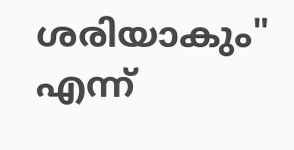ശരിയാകും" എന്ന്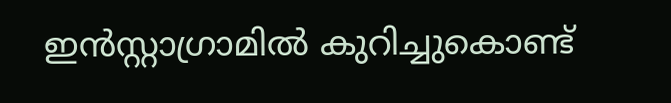ഇൻസ്റ്റാഗ്രാമിൽ കുറിച്ചുകൊണ്ട്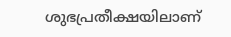ശുഭപ്രതീക്ഷയിലാണ്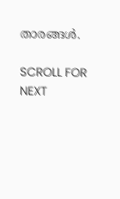താരങ്ങൾ.

SCROLL FOR NEXT